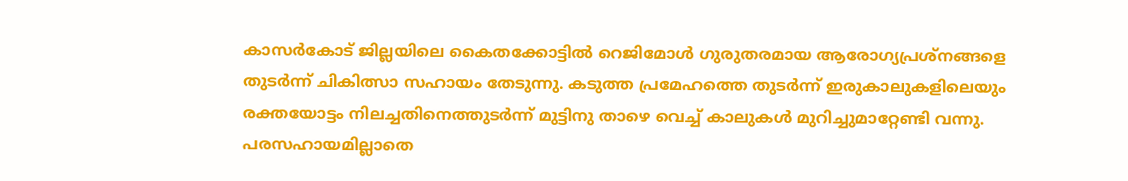കാസർകോട് ജില്ലയിലെ കൈതക്കോട്ടിൽ റെജിമോൾ ഗുരുതരമായ ആരോഗ്യപ്രശ്നങ്ങളെ തുടർന്ന് ചികിത്സാ സഹായം തേടുന്നു. കടുത്ത പ്രമേഹത്തെ തുടർന്ന് ഇരുകാലുകളിലെയും രക്തയോട്ടം നിലച്ചതിനെത്തുടർന്ന് മുട്ടിനു താഴെ വെച്ച് കാലുകൾ മുറിച്ചുമാറ്റേണ്ടി വന്നു.
പരസഹായമില്ലാതെ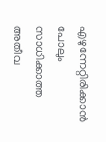എഴുന്നേറ്റിരിക്കാൻ പോലും സാധിക്കാത്ത അതീവ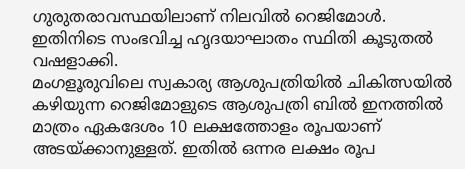ഗുരുതരാവസ്ഥയിലാണ് നിലവിൽ റെജിമോൾ. ഇതിനിടെ സംഭവിച്ച ഹൃദയാഘാതം സ്ഥിതി കൂടുതൽ വഷളാക്കി.
മംഗളൂരുവിലെ സ്വകാര്യ ആശുപത്രിയിൽ ചികിത്സയിൽ കഴിയുന്ന റെജിമോളുടെ ആശുപത്രി ബിൽ ഇനത്തിൽ മാത്രം ഏകദേശം 10 ലക്ഷത്തോളം രൂപയാണ് അടയ്ക്കാനുള്ളത്. ഇതിൽ ഒന്നര ലക്ഷം രൂപ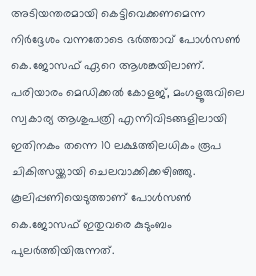അടിയന്തരമായി കെട്ടിവെക്കണമെന്ന നിർദ്ദേശം വന്നതോടെ ഭർത്താവ് പോൾസൺ കെ.ജോസഫ് ഏറെ ആശങ്കയിലാണ്.
പരിയാരം മെഡിക്കൽ കോളജ്, മംഗളൂരുവിലെ സ്വകാര്യ ആശുപത്രി എന്നിവിടങ്ങളിലായി ഇതിനകം തന്നെ 10 ലക്ഷത്തിലധികം രൂപ ചികിത്സയ്ക്കായി ചെലവാക്കിക്കഴിഞ്ഞു. കൂലിപ്പണിയെടുത്താണ് പോൾസൺ കെ.ജോസഫ് ഇതുവരെ കുടുംബം പുലർത്തിയിരുന്നത്.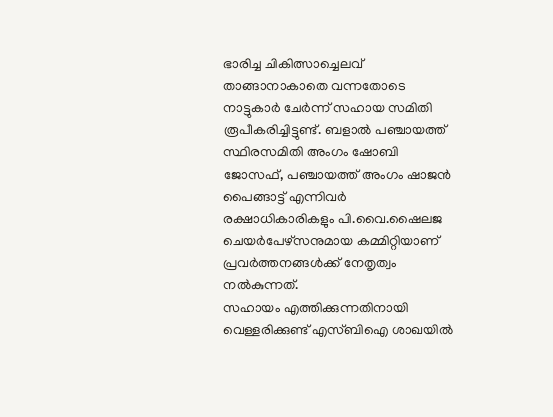ഭാരിച്ച ചികിത്സാച്ചെലവ് താങ്ങാനാകാതെ വന്നതോടെ നാട്ടുകാർ ചേർന്ന് സഹായ സമിതി രൂപീകരിച്ചിട്ടുണ്ട്. ബളാൽ പഞ്ചായത്ത് സ്ഥിരസമിതി അംഗം ഷോബി ജോസഫ്, പഞ്ചായത്ത് അംഗം ഷാജൻ പൈങ്ങാട്ട് എന്നിവർ രക്ഷാധികാരികളും പി.വൈ.ഷൈലജ ചെയർപേഴ്സനുമായ കമ്മിറ്റിയാണ് പ്രവർത്തനങ്ങൾക്ക് നേതൃത്വം നൽകുന്നത്.
സഹായം എത്തിക്കുന്നതിനായി വെള്ളരിക്കുണ്ട് എസ്ബിഐ ശാഖയിൽ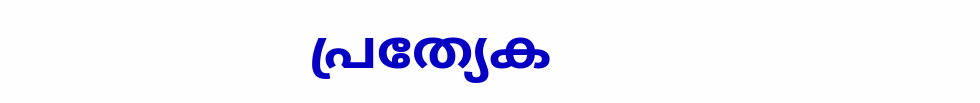പ്രത്യേക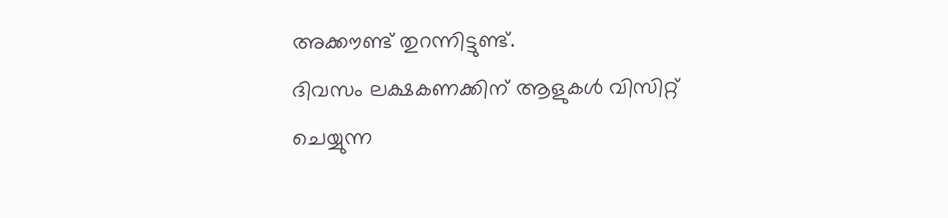അക്കൗണ്ട് തുറന്നിട്ടുണ്ട്.
ദിവസം ലക്ഷകണക്കിന് ആളുകൾ വിസിറ്റ് ചെയ്യുന്ന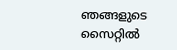ഞങ്ങളുടെ സൈറ്റിൽ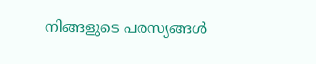നിങ്ങളുടെ പരസ്യങ്ങൾ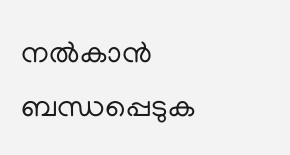നൽകാൻ ബന്ധപ്പെടുക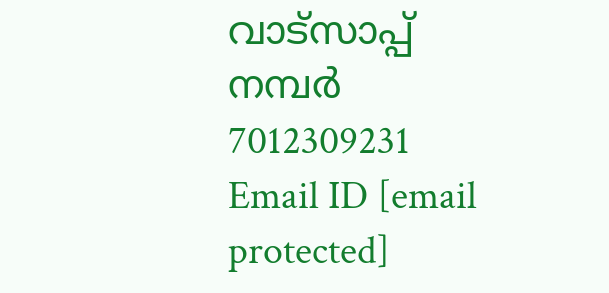വാട്സാപ്പ് നമ്പർ 7012309231 Email ID [email protected]